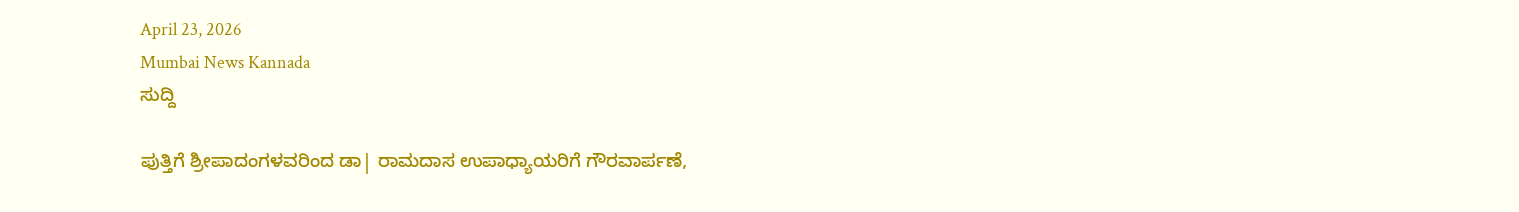April 23, 2026
Mumbai News Kannada
ಸುದ್ದಿ

ಪುತ್ತಿಗೆ ಶ್ರೀಪಾದಂಗಳವರಿಂದ ಡಾ| ರಾಮದಾಸ ಉಪಾಧ್ಯಾಯರಿಗೆ ಗೌರವಾರ್ಪಣೆ,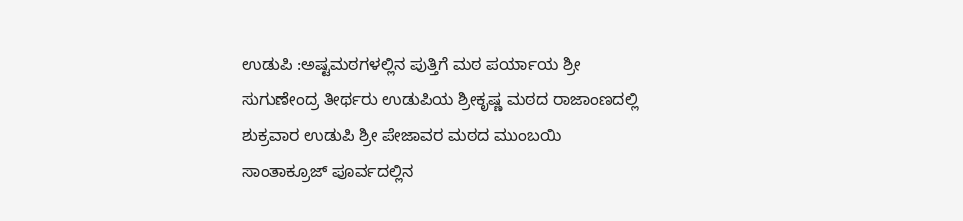ಉಡುಪಿ :ಅಷ್ಟಮಠಗಳಲ್ಲಿನ ಪುತ್ತಿಗೆ ಮಠ ಪರ್ಯಾಯ ಶ್ರೀ ಸುಗುಣೇಂದ್ರ ತೀರ್ಥರು ಉಡುಪಿಯ ಶ್ರೀಕೃಷ್ಣ ಮಠದ ರಾಜಾಂಣದಲ್ಲಿ ಶುಕ್ರವಾರ ಉಡುಪಿ ಶ್ರೀ ಪೇಜಾವರ ಮಠದ ಮುಂಬಯಿ ಸಾಂತಾಕ್ರೂಜ್ ಪೂರ್ವದಲ್ಲಿನ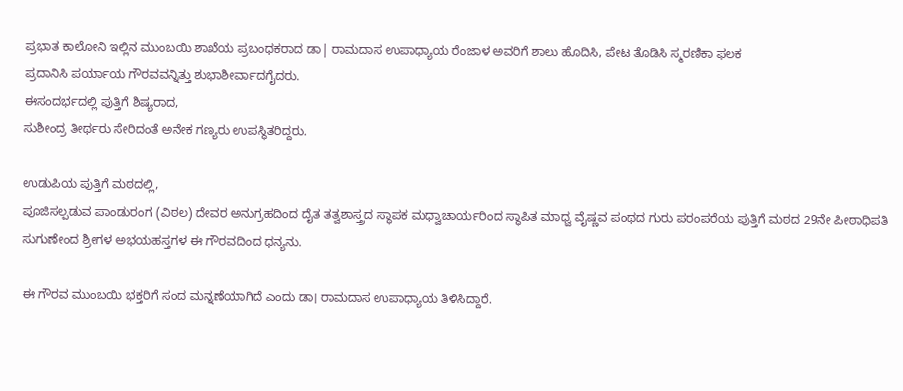ಪ್ರಭಾತ ಕಾಲೋನಿ ಇಲ್ಲಿನ ಮುಂಬಯಿ ಶಾಖೆಯ ಪ್ರಬಂಧಕರಾದ ಡಾ| ರಾಮದಾಸ ಉಪಾಧ್ಯಾಯ ರೆಂಜಾಳ ಅವರಿಗೆ ಶಾಲು ಹೊದಿಸಿ, ಪೇಟ ತೊಡಿಸಿ ಸ್ಮರಣಿಕಾ ಫಲಕ
ಪ್ರದಾನಿಸಿ ಪರ್ಯಾಯ ಗೌರವವನ್ನಿತ್ತು ಶುಭಾಶೀರ್ವಾದಗೈದರು.
ಈಸಂದರ್ಭದಲ್ಲಿ ಪುತ್ತಿಗೆ ಶಿಷ್ಯರಾದ,
ಸುಶೀಂದ್ರ ತೀರ್ಥರು ಸೇರಿದಂತೆ ಅನೇಕ ಗಣ್ಯರು ಉಪಸ್ಥಿತರಿದ್ದರು.

ಉಡುಪಿಯ ಪುತ್ತಿಗೆ ಮಠದಲ್ಲಿ,
ಪೂಜಿಸಲ್ಪಡುವ ಪಾಂಡುರಂಗ (ವಿಠಲ) ದೇವರ ಅನುಗ್ರಹದಿಂದ ದೈತ ತತ್ವಶಾಸ್ತ್ರದ ಸ್ಥಾಪಕ ಮಧ್ವಾಚಾರ್ಯರಿಂದ ಸ್ಥಾಪಿತ ಮಾಧ್ವ ವೈಷ್ಣವ ಪಂಥದ ಗುರು ಪರಂಪರೆಯ ಪುತ್ತಿಗೆ ಮಠದ 29ನೇ ಪೀಠಾಧಿಪತಿ ಸುಗುಣೇಂದ ಶ್ರೀಗಳ ಅಭಯಹಸ್ತಗಳ ಈ ಗೌರವದಿಂದ ಧನ್ಯನು.

ಈ ಗೌರವ ಮುಂಬಯಿ ಭಕ್ತರಿಗೆ ಸಂದ ಮನ್ನಣೆಯಾಗಿದೆ ಎಂದು ಡಾ। ರಾಮದಾಸ ಉಪಾಧ್ಯಾಯ ತಿಳಿಸಿದ್ದಾರೆ.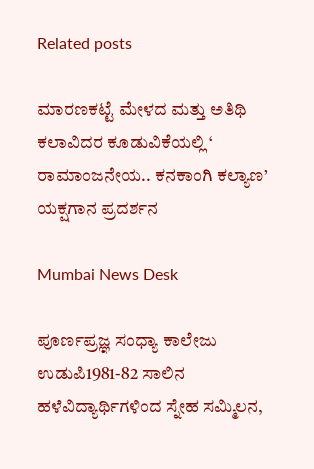Related posts

ಮಾರಣಕಟ್ಟೆ ಮೇಳದ ಮತ್ತು ಅತಿಥಿ ಕಲಾವಿದರ ಕೂಡುವಿಕೆಯಲ್ಲಿ ‘ ರಾಮಾಂಜನೇಯ.. ಕನಕಾಂಗಿ ಕಲ್ಯಾಣ’ ಯಕ್ಷಗಾನ ಪ್ರದರ್ಶನ

Mumbai News Desk

ಪೂರ್ಣಪ್ರಜ್ಞ ಸಂಧ್ಯಾ ಕಾಲೇಜು ಉಡುಪಿ1981-82 ಸಾಲಿನ ಹಳೆವಿದ್ಯಾರ್ಥಿಗಳಿಂದ ಸ್ನೇಹ ಸಮ್ಮಿಲನ,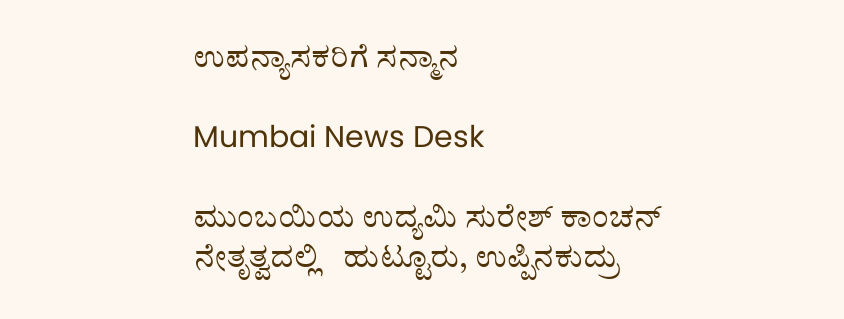ಉಪನ್ಯಾಸಕರಿಗೆ ಸನ್ಮಾನ

Mumbai News Desk

ಮುಂಬಯಿಯ ಉದ್ಯಮಿ ಸುರೇಶ್ ಕಾಂಚನ್ ನೇತೃತ್ವದಲ್ಲಿ   ಹುಟ್ಟೂರು, ಉಪ್ಪಿನಕುದ್ರು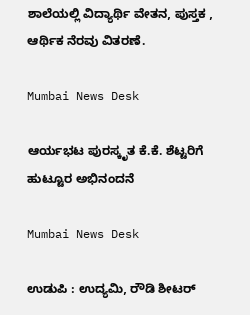ಶಾಲೆಯಲ್ಲಿ ವಿದ್ಯಾರ್ಥಿ ವೇತನ, ಪುಸ್ತಕ , ಆರ್ಥಿಕ ನೆರವು ವಿತರಣೆ.

Mumbai News Desk

ಆರ್ಯಭಟ ಪುರಸ್ಕೃತ ಕೆ.ಕೆ. ಶೆಟ್ಟರಿಗೆ ಹುಟ್ಟೂರ ಅಭಿನಂದನೆ

Mumbai News Desk

ಉಡುಪಿ : ಉದ್ಯಮಿ, ರೌಡಿ ಶೀಟರ್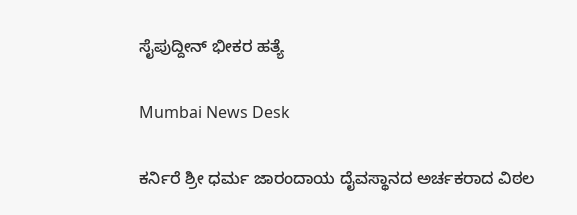ಸೈಪುದ್ದೀನ್ ಭೀಕರ ಹತ್ಯೆ

Mumbai News Desk

ಕರ್ನಿರೆ ಶ್ರೀ ಧರ್ಮ ಜಾರಂದಾಯ ದೈವಸ್ಥಾನದ ಅರ್ಚಕರಾದ ವಿಠಲ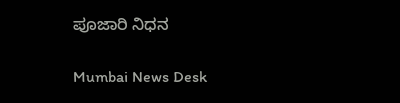ಪೂಜಾರಿ ನಿಧನ

Mumbai News Desk